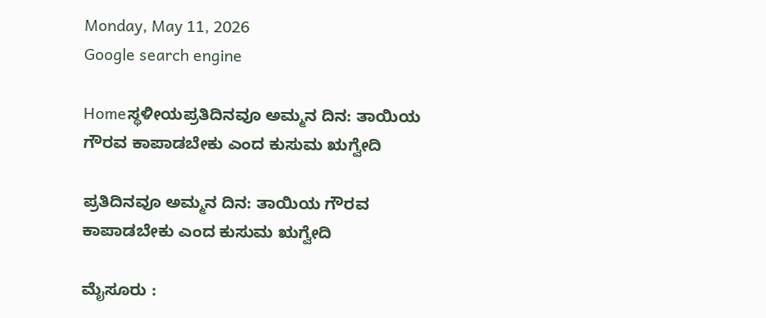Monday, May 11, 2026
Google search engine

Homeಸ್ಥಳೀಯಪ್ರತಿದಿನವೂ ಅಮ್ಮನ ದಿನ: ತಾಯಿಯ ಗೌರವ ಕಾಪಾಡಬೇಕು ಎಂದ ಕುಸುಮ ಋಗ್ವೇದಿ

ಪ್ರತಿದಿನವೂ ಅಮ್ಮನ ದಿನ: ತಾಯಿಯ ಗೌರವ ಕಾಪಾಡಬೇಕು ಎಂದ ಕುಸುಮ ಋಗ್ವೇದಿ

ಮೈಸೂರು :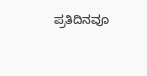ಪ್ರತಿದಿನವೂ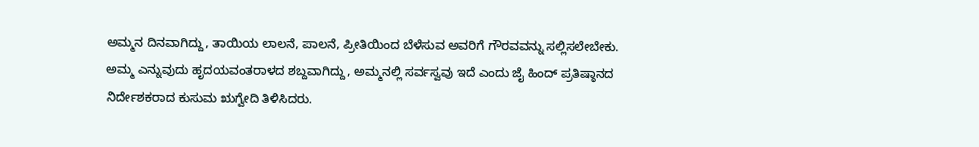ಅಮ್ಮನ ದಿನವಾಗಿದ್ದು, ತಾಯಿಯ ಲಾಲನೆ, ಪಾಲನೆ, ಪ್ರೀತಿಯಿಂದ ಬೆಳೆಸುವ ಅವರಿಗೆ ಗೌರವವನ್ನು ಸಲ್ಲಿಸಲೇಬೇಕು. ಅಮ್ಮ ಎನ್ನುವುದು ಹೃದಯವಂತರಾಳದ ಶಬ್ದವಾಗಿದ್ದು, ಅಮ್ಮನಲ್ಲಿ ಸರ್ವಸ್ವವು ಇದೆ ಎಂದು ಜೈ ಹಿಂದ್ ಪ್ರತಿಷ್ಠಾನದ ನಿರ್ದೇಶಕರಾದ ಕುಸುಮ ಋಗ್ವೇದಿ ತಿಳಿಸಿದರು.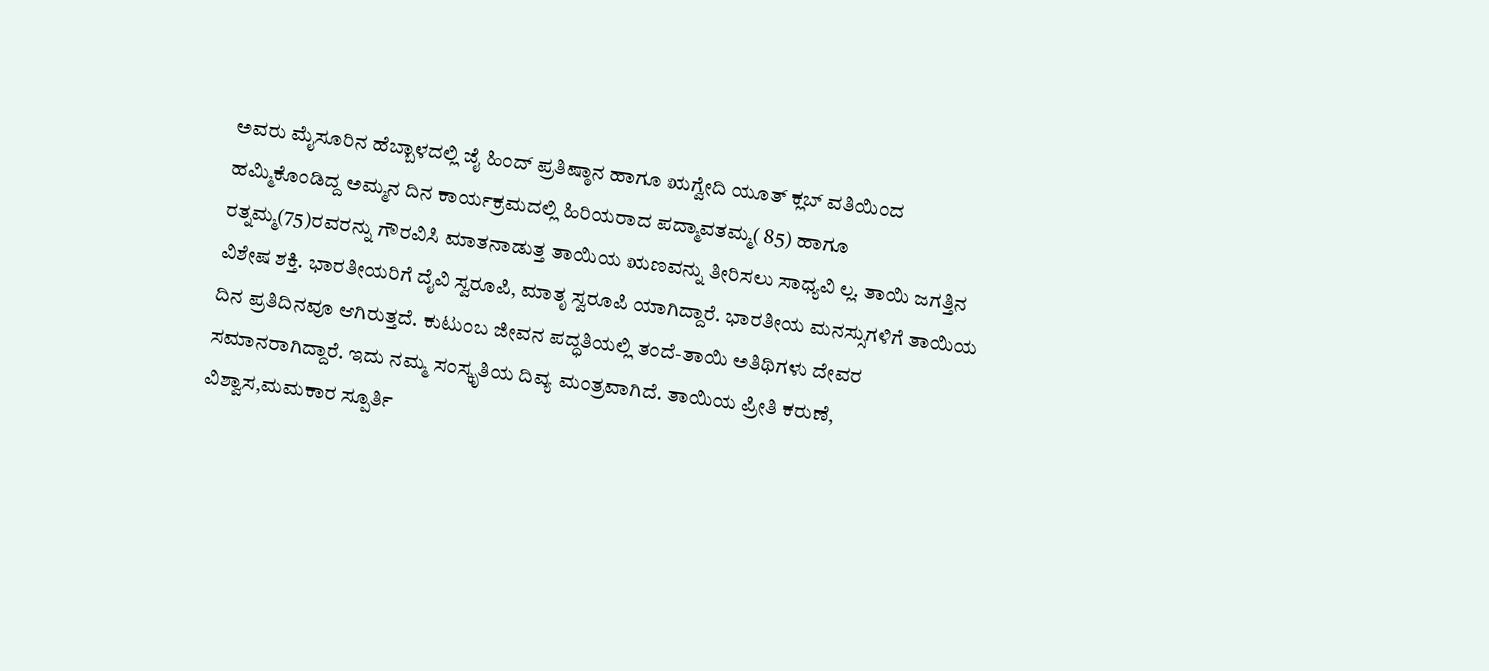ಅವರು ಮೈಸೂರಿನ ಹೆಬ್ಬಾಳದಲ್ಲಿ ಜೈ ಹಿಂದ್ ಪ್ರತಿಷ್ಠಾನ ಹಾಗೂ ಋಗ್ವೇದಿ ಯೂತ್ ಕ್ಲಬ್ ವತಿಯಿಂದ ಹಮ್ಮಿಕೊಂಡಿದ್ದ ಅಮ್ಮನ ದಿನ ಕಾರ್ಯಕ್ರಮದಲ್ಲಿ ಹಿರಿಯರಾದ ಪದ್ಮಾವತಮ್ಮ( 85) ಹಾಗೂ ರತ್ನಮ್ಮ(75)ರವರನ್ನು ಗೌರವಿಸಿ ಮಾತನಾಡುತ್ತ ತಾಯಿಯ ಋಣವನ್ನು ತೀರಿಸಲು ಸಾಧ್ಯವಿ ಲ್ಲ. ತಾಯಿ ಜಗತ್ತಿನ ವಿಶೇಷ ಶಕ್ತಿ. ಭಾರತೀಯರಿಗೆ ದೈವಿ ಸ್ವರೂಪಿ, ಮಾತೃ ಸ್ವರೂಪಿ ಯಾಗಿದ್ದಾರೆ. ಭಾರತೀಯ ಮನಸ್ಸುಗಳಿಗೆ ತಾಯಿಯ ದಿನ ಪ್ರತಿದಿನವೂ ಆಗಿರುತ್ತದೆ. ಕುಟುಂಬ ಜೀವನ ಪದ್ಧತಿಯಲ್ಲಿ ತಂದೆ-ತಾಯಿ ಅತಿಥಿಗಳು ದೇವರ ಸಮಾನರಾಗಿದ್ದಾರೆ. ಇದು ನಮ್ಮ ಸಂಸ್ಕೃತಿಯ ದಿವ್ಯ ಮಂತ್ರವಾಗಿದೆ. ತಾಯಿಯ ಪ್ರೀತಿ ಕರುಣೆ, ವಿಶ್ವಾಸ,ಮಮಕಾರ ಸ್ಪೂರ್ತಿ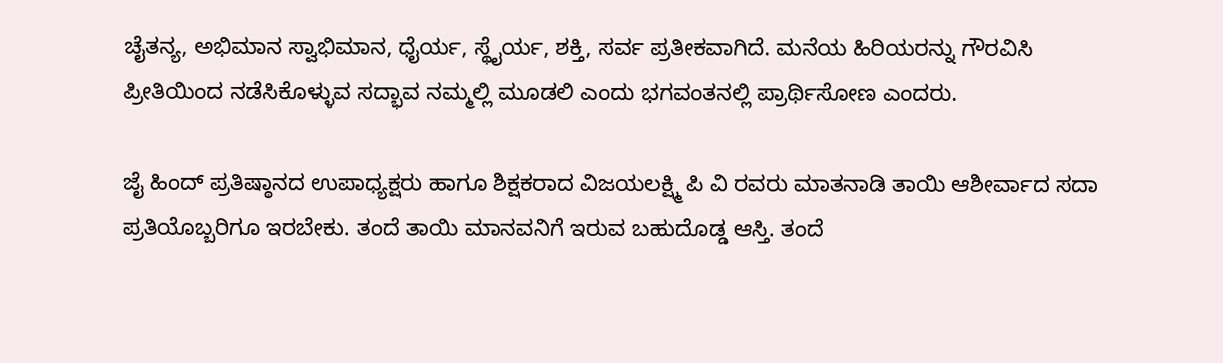ಚೈತನ್ಯ, ಅಭಿಮಾನ ಸ್ವಾಭಿಮಾನ, ಧೈರ್ಯ, ಸ್ಥೈರ್ಯ, ಶಕ್ತಿ, ಸರ್ವ ಪ್ರತೀಕವಾಗಿದೆ. ಮನೆಯ ಹಿರಿಯರನ್ನು ಗೌರವಿಸಿ ಪ್ರೀತಿಯಿಂದ ನಡೆಸಿಕೊಳ್ಳುವ ಸದ್ಭಾವ ನಮ್ಮಲ್ಲಿ ಮೂಡಲಿ ಎಂದು ಭಗವಂತನಲ್ಲಿ ಪ್ರಾರ್ಥಿಸೋಣ ಎಂದರು.

ಜೈ ಹಿಂದ್ ಪ್ರತಿಷ್ಠಾನದ ಉಪಾಧ್ಯಕ್ಷರು ಹಾಗೂ ಶಿಕ್ಷಕರಾದ ವಿಜಯಲಕ್ಷ್ಮಿ ಪಿ ವಿ ರವರು ಮಾತನಾಡಿ ತಾಯಿ ಆಶೀರ್ವಾದ ಸದಾ ಪ್ರತಿಯೊಬ್ಬರಿಗೂ ಇರಬೇಕು. ತಂದೆ ತಾಯಿ ಮಾನವನಿಗೆ ಇರುವ ಬಹುದೊಡ್ಡ ಆಸ್ತಿ. ತಂದೆ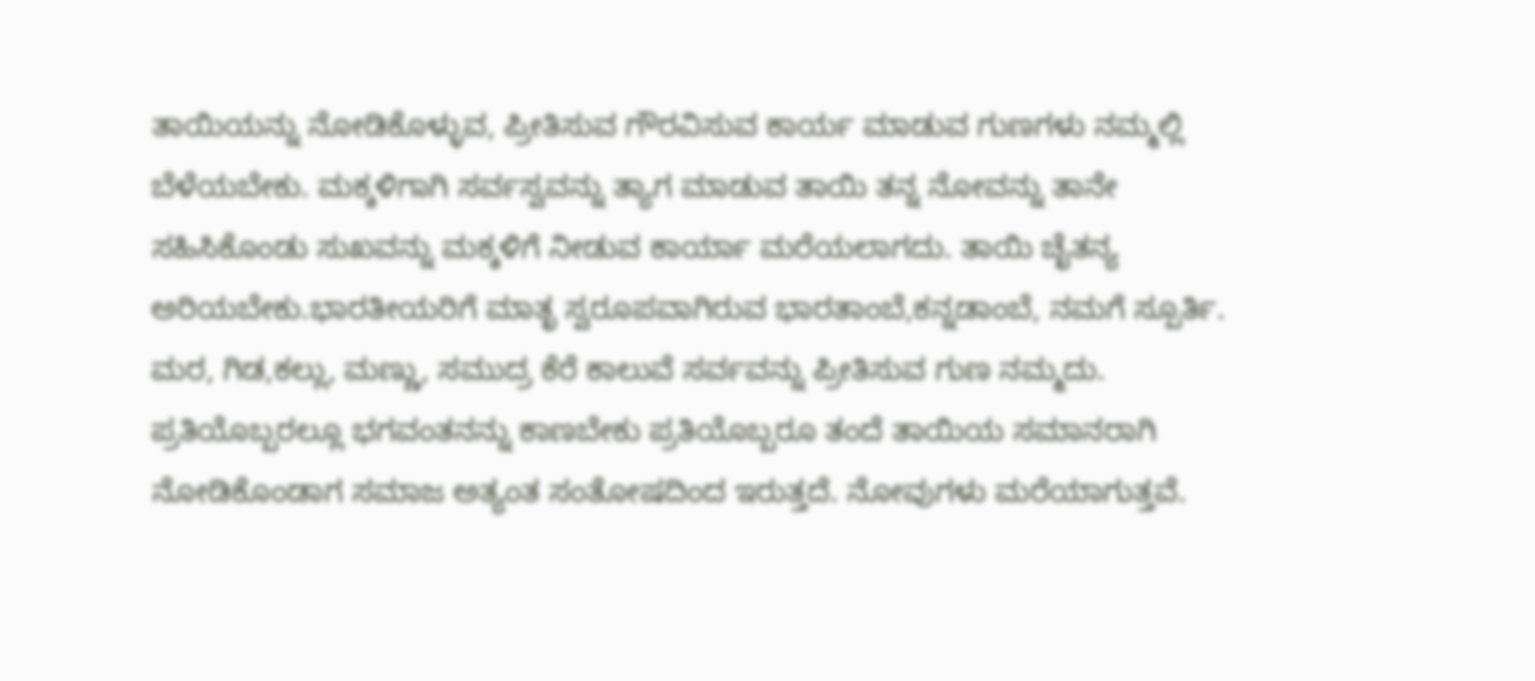ತಾಯಿಯನ್ನು ನೋಡಿಕೊಳ್ಳುವ, ಪ್ರೀತಿಸುವ ಗೌರವಿಸುವ ಕಾರ್ಯ ಮಾಡುವ ಗುಣಗಳು ನಮ್ಮಲ್ಲಿ ಬೆಳೆಯಬೇಕು. ಮಕ್ಕಳಿಗಾಗಿ ಸರ್ವಸ್ವವನ್ನು ತ್ಯಾಗ ಮಾಡುವ ತಾಯಿ ತನ್ನ ನೋವನ್ನು ತಾನೇ ಸಹಿಸಿಕೊಂಡು ಸುಖವನ್ನು ಮಕ್ಕಳಿಗೆ ನೀಡುವ ಕಾರ್ಯಾ ಮರೆಯಲಾಗದು. ತಾಯಿ ಚೈತನ್ಯ ಅರಿಯಬೇಕು.ಭಾರತೀಯರಿಗೆ ಮಾತೃ ಸ್ವರೂಪವಾಗಿರುವ ಭಾರತಾಂಬೆ,ಕನ್ನಡಾಂಬೆ, ನಮಗೆ ಸ್ಪೂರ್ತಿ. ಮರ, ಗಿಡ,ಕಲ್ಲು, ಮಣ್ಣು, ಸಮುದ್ರ ಕೆರೆ ಕಾಲುವೆ ಸರ್ವವನ್ನು ಪ್ರೀತಿಸುವ ಗುಣ ನಮ್ಮದು. ಪ್ರತಿಯೊಬ್ಬರಲ್ಲೂ ಭಗವಂತನನ್ನು ಕಾಣಬೇಕು ಪ್ರತಿಯೊಬ್ಬರೂ ತಂದೆ ತಾಯಿಯ ಸಮಾನರಾಗಿ ನೋಡಿಕೊಂಡಾಗ ಸಮಾಜ ಅತ್ಯಂತ ಸಂತೋಷದಿಂದ ಇರುತ್ತದೆ. ನೋವುಗಳು ಮರೆಯಾಗುತ್ತವೆ.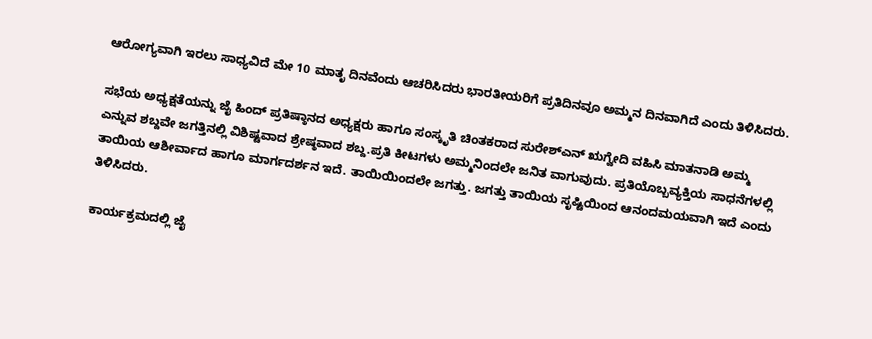ಆರೋಗ್ಯವಾಗಿ ಇರಲು ಸಾಧ್ಯವಿದೆ ಮೇ 10 ಮಾತೃ ದಿನವೆಂದು ಆಚರಿಸಿದರು ಭಾರತೀಯರಿಗೆ ಪ್ರತಿದಿನವೂ ಅಮ್ಮನ ದಿನವಾಗಿದೆ ಎಂದು ತಿಳಿಸಿದರು.

ಸಭೆಯ ಅಧ್ಯಕ್ಷತೆಯನ್ನು ಜೈ ಹಿಂದ್ ಪ್ರತಿಷ್ಠಾನದ ಅಧ್ಯಕ್ಷರು ಹಾಗೂ ಸಂಸ್ಕೃತಿ ಚಿಂತಕರಾದ ಸುರೇಶ್ಎನ್ ಋಗ್ವೇದಿ ವಹಿಸಿ ಮಾತನಾಡಿ ಅಮ್ಮ ಎನ್ನುವ ಶಬ್ದವೇ ಜಗತ್ತಿನಲ್ಲಿ ವಿಶಿಷ್ಟವಾದ ಶ್ರೇಷ್ಠವಾದ ಶಬ್ದ.ಪ್ರತಿ ಕೀಟಗಳು ಅಮ್ಮನಿಂದಲೇ ಜನಿತ ವಾಗುವುದು. ಪ್ರತಿಯೊಬ್ಬವ್ಯಕ್ತಿಯ ಸಾಧನೆಗಳಲ್ಲಿ ತಾಯಿಯ ಆಶೀರ್ವಾದ ಹಾಗೂ ಮಾರ್ಗದರ್ಶನ ಇದೆ. ತಾಯಿಯಿಂದಲೇ ಜಗತ್ತು. ಜಗತ್ತು ತಾಯಿಯ ಸೃಷ್ಟಿಯಿಂದ ಆನಂದಮಯವಾಗಿ ಇದೆ ಎಂದು ತಿಳಿಸಿದರು.

ಕಾರ್ಯಕ್ರಮದಲ್ಲಿ ಜೈ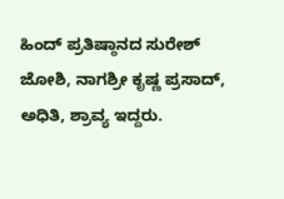ಹಿಂದ್ ಪ್ರತಿಷ್ಠಾನದ ಸುರೇಶ್ ಜೋಶಿ, ನಾಗಶ್ರೀ ಕೃಷ್ಣ ಪ್ರಸಾದ್, ಅಧಿತಿ, ಶ್ರಾವ್ಯ ಇದ್ದರು.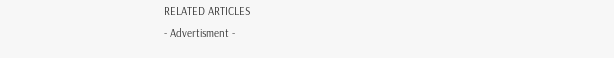RELATED ARTICLES
- Advertisment -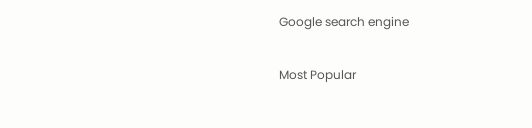Google search engine

Most Popular